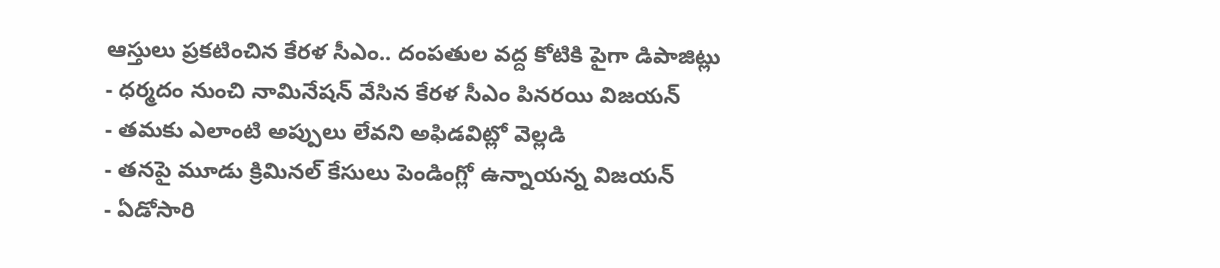ఆస్తులు ప్రకటించిన కేరళ సీఎం.. దంపతుల వద్ద కోటికి పైగా డిపాజిట్లు
- ధర్మదం నుంచి నామినేషన్ వేసిన కేరళ సీఎం పినరయి విజయన్
- తమకు ఎలాంటి అప్పులు లేవని అఫిడవిట్లో వెల్లడి
- తనపై మూడు క్రిమినల్ కేసులు పెండింగ్లో ఉన్నాయన్న విజయన్
- ఏడోసారి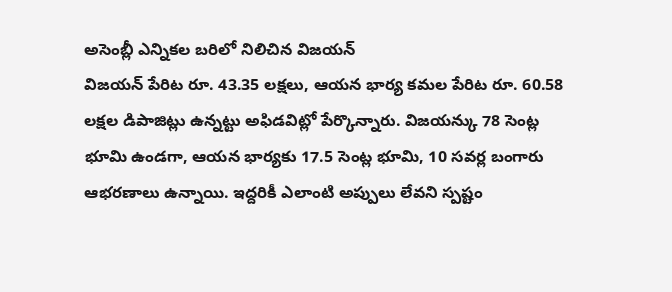అసెంబ్లీ ఎన్నికల బరిలో నిలిచిన విజయన్
విజయన్ పేరిట రూ. 43.35 లక్షలు, ఆయన భార్య కమల పేరిట రూ. 60.58 లక్షల డిపాజిట్లు ఉన్నట్టు అఫిడవిట్లో పేర్కొన్నారు. విజయన్కు 78 సెంట్ల భూమి ఉండగా, ఆయన భార్యకు 17.5 సెంట్ల భూమి, 10 సవర్ల బంగారు ఆభరణాలు ఉన్నాయి. ఇద్దరికీ ఎలాంటి అప్పులు లేవని స్పష్టం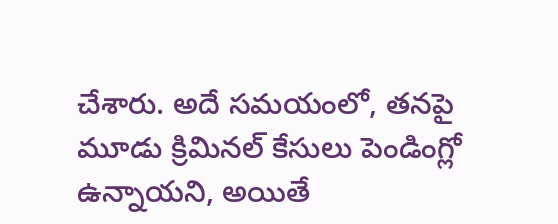చేశారు. అదే సమయంలో, తనపై మూడు క్రిమినల్ కేసులు పెండింగ్లో ఉన్నాయని, అయితే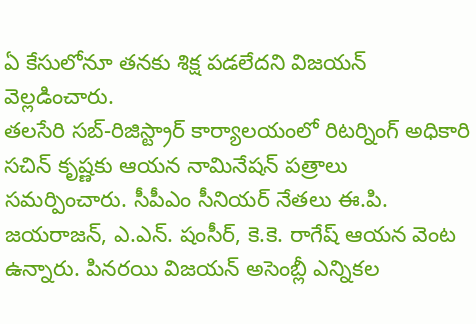ఏ కేసులోనూ తనకు శిక్ష పడలేదని విజయన్ వెల్లడించారు.
తలసేరి సబ్-రిజిస్ట్రార్ కార్యాలయంలో రిటర్నింగ్ అధికారి సచిన్ కృష్ణకు ఆయన నామినేషన్ పత్రాలు సమర్పించారు. సీపీఎం సీనియర్ నేతలు ఈ.పి. జయరాజన్, ఎ.ఎన్. షంసీర్, కె.కె. రాగేష్ ఆయన వెంట ఉన్నారు. పినరయి విజయన్ అసెంబ్లీ ఎన్నికల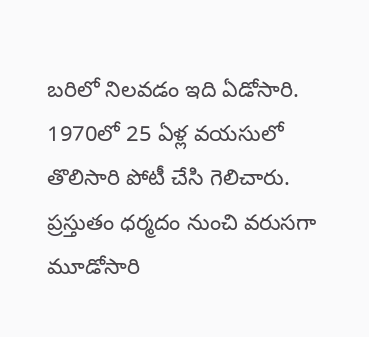బరిలో నిలవడం ఇది ఏడోసారి. 1970లో 25 ఏళ్ల వయసులో తొలిసారి పోటీ చేసి గెలిచారు. ప్రస్తుతం ధర్మదం నుంచి వరుసగా మూడోసారి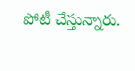పోటీ చేస్తున్నారు.